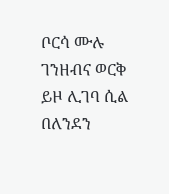ቦርሳ ሙሉ ገንዘብና ወርቅ ይዞ ሊገባ ሲል በለንደን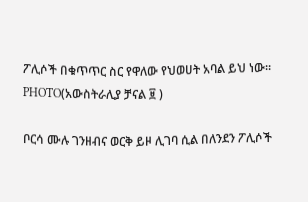ፖሊሶች በቁጥጥር ስር የዋለው የህወሀት አባል ይህ ነው። PHOTO(አውስትራሊያ ቻናል ፱ )

ቦርሳ ሙሉ ገንዘብና ወርቅ ይዞ ሊገባ ሲል በለንደን ፖሊሶች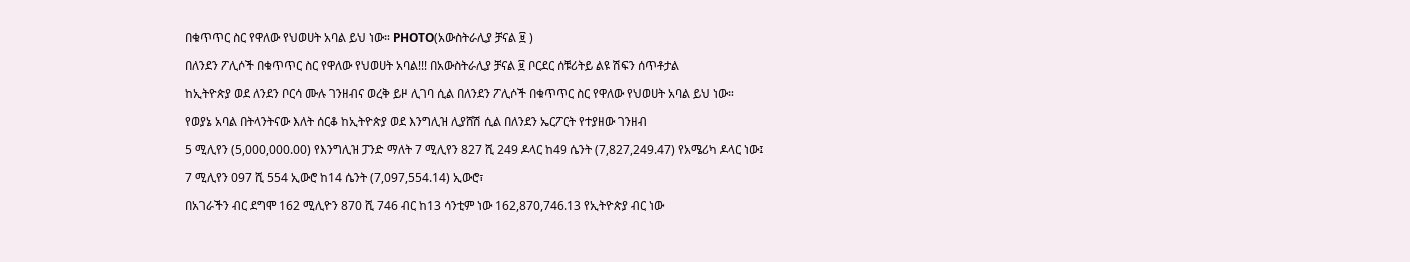በቁጥጥር ስር የዋለው የህወሀት አባል ይህ ነው። PHOTO(አውስትራሊያ ቻናል ፱ )

በለንደን ፖሊሶች በቁጥጥር ስር የዋለው የህወሀት አባል!!! በአውስትራሊያ ቻናል ፱ ቦርደር ሰቹሪትይ ልዩ ሽፍን ሰጥቶታል

ከኢትዮጵያ ወደ ለንደን ቦርሳ ሙሉ ገንዘብና ወረቅ ይዞ ሊገባ ሲል በለንደን ፖሊሶች በቁጥጥር ስር የዋለው የህወሀት አባል ይህ ነው።

የወያኔ አባል በትላንትናው እለት ሰርቆ ከኢትዮጵያ ወደ እንግሊዝ ሊያሸሽ ሲል በለንደን ኤርፖርት የተያዘው ገንዘብ

5 ሚሊየን (5,000,000.00) የእንግሊዝ ፓንድ ማለት 7 ሚሊየን 827 ሺ 249 ዶላር ከ49 ሴንት (7,827,249.47) የአሜሪካ ዶላር ነው፤

7 ሚሊየን 097 ሺ 554 ኢውሮ ከ14 ሴንት (7,097,554.14) ኢውሮ፣

በአገራችን ብር ደግሞ 162 ሚሊዮን 870 ሺ 746 ብር ከ13 ሳንቲም ነው 162,870,746.13 የኢትዮጵያ ብር ነው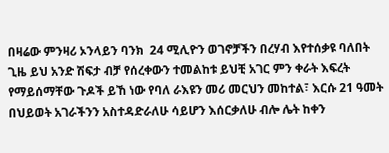በዛሬው ምንዛሪ ኦንላይን ባንክ  24 ሚሊዮን ወገኖቻችን በረሃብ እየተሰቃዩ ባለበት ጊዜ ይህ አንድ ሽፍታ ብቻ የሰረቀውን ተመልከቱ ይህቺ አገር ምን ቀራት እፍረት የማይሰማቸው ጉዶች ይኸ ነው የባለ ራእዩን መሪ መርህን መከተል፣ እርሱ 21 ዓመት በህይወት አገራችንን አስተዳድራለሁ ሳይሆን እሰርቃለሁ ብሎ ሌት ከቀን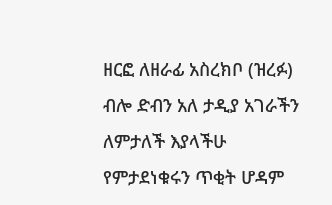ዘርፎ ለዘራፊ አስረክቦ (ዝረፉ) ብሎ ድብን አለ ታዲያ አገራችን ለምታለች እያላችሁ የምታደነቁሩን ጥቂት ሆዳም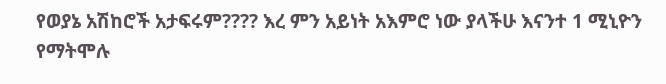የወያኔ አሽከሮች አታፍሩም???? እረ ምን አይነት አእምሮ ነው ያላችሁ እናንተ 1 ሚኒዮን የማትሞሉ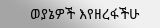ወያኔዎች እየዘረፋችሁ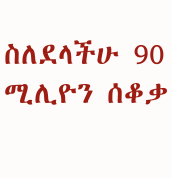ስለደላችሁ 90 ሚሊዮን ሰቆቃ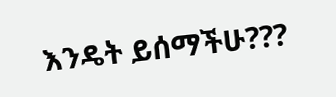እንዴት ይሰማችሁ???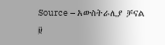Source – አውስትራሊያ ቻናል ፱